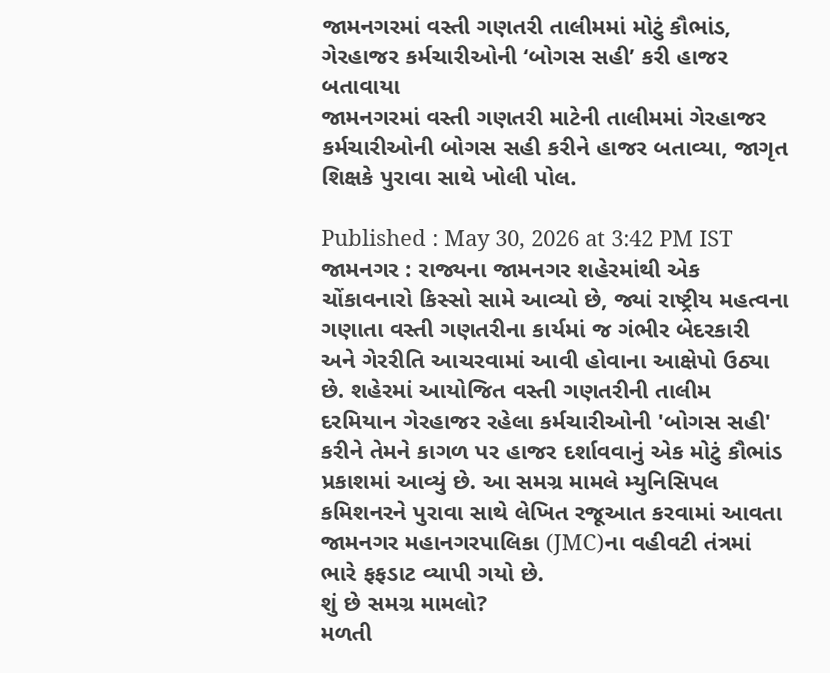જામનગરમાં વસ્તી ગણતરી તાલીમમાં મોટું કૌભાંડ, ગેરહાજર કર્મચારીઓની ‘બોગસ સહી’ કરી હાજર બતાવાયા
જામનગરમાં વસ્તી ગણતરી માટેની તાલીમમાં ગેરહાજર કર્મચારીઓની બોગસ સહી કરીને હાજર બતાવ્યા, જાગૃત શિક્ષકે પુરાવા સાથે ખોલી પોલ.

Published : May 30, 2026 at 3:42 PM IST
જામનગર : રાજ્યના જામનગર શહેરમાંથી એક ચોંકાવનારો કિસ્સો સામે આવ્યો છે, જ્યાં રાષ્ટ્રીય મહત્વના ગણાતા વસ્તી ગણતરીના કાર્યમાં જ ગંભીર બેદરકારી અને ગેરરીતિ આચરવામાં આવી હોવાના આક્ષેપો ઉઠ્યા છે. શહેરમાં આયોજિત વસ્તી ગણતરીની તાલીમ દરમિયાન ગેરહાજર રહેલા કર્મચારીઓની 'બોગસ સહી' કરીને તેમને કાગળ પર હાજર દર્શાવવાનું એક મોટું કૌભાંડ પ્રકાશમાં આવ્યું છે. આ સમગ્ર મામલે મ્યુનિસિપલ કમિશનરને પુરાવા સાથે લેખિત રજૂઆત કરવામાં આવતા જામનગર મહાનગરપાલિકા (JMC)ના વહીવટી તંત્રમાં ભારે ફફડાટ વ્યાપી ગયો છે.
શું છે સમગ્ર મામલો?
મળતી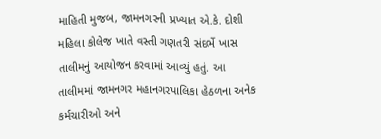માહિતી મુજબ, જામનગરની પ્રખ્યાત એ.કે. દોશી મહિલા કોલેજ ખાતે વસ્તી ગણતરી સંદર્ભે ખાસ તાલીમનું આયોજન કરવામાં આવ્યું હતું. આ તાલીમમાં જામનગર મહાનગરપાલિકા હેઠળના અનેક કર્મચારીઓ અને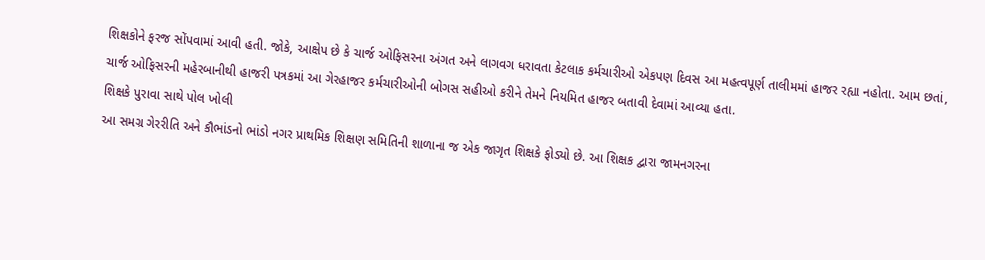શિક્ષકોને ફરજ સોંપવામાં આવી હતી. જોકે, આક્ષેપ છે કે ચાર્જ ઓફિસરના અંગત અને લાગવગ ધરાવતા કેટલાક કર્મચારીઓ એકપણ દિવસ આ મહત્વપૂર્ણ તાલીમમાં હાજર રહ્યા નહોતા. આમ છતાં, ચાર્જ ઓફિસરની મહેરબાનીથી હાજરી પત્રકમાં આ ગેરહાજર કર્મચારીઓની બોગસ સહીઓ કરીને તેમને નિયમિત હાજર બતાવી દેવામાં આવ્યા હતા.
શિક્ષકે પુરાવા સાથે પોલ ખોલી
આ સમગ્ર ગેરરીતિ અને કૌભાંડનો ભાંડો નગર પ્રાથમિક શિક્ષણ સમિતિની શાળાના જ એક જાગૃત શિક્ષકે ફોડ્યો છે. આ શિક્ષક દ્વારા જામનગરના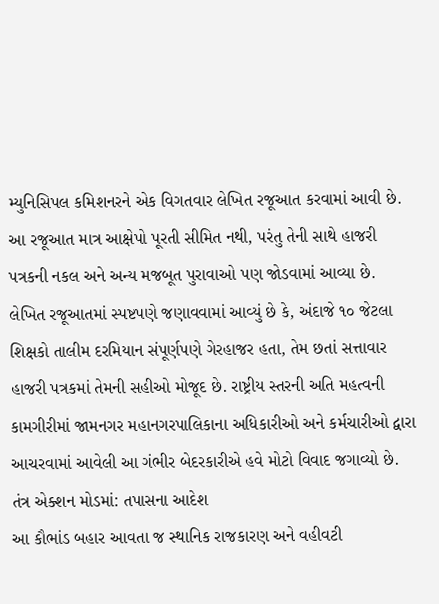મ્યુનિસિપલ કમિશનરને એક વિગતવાર લેખિત રજૂઆત કરવામાં આવી છે. આ રજૂઆત માત્ર આક્ષેપો પૂરતી સીમિત નથી, પરંતુ તેની સાથે હાજરી પત્રકની નકલ અને અન્ય મજબૂત પુરાવાઓ પણ જોડવામાં આવ્યા છે. લેખિત રજૂઆતમાં સ્પષ્ટપણે જણાવવામાં આવ્યું છે કે, અંદાજે ૧૦ જેટલા શિક્ષકો તાલીમ દરમિયાન સંપૂર્ણપણે ગેરહાજર હતા, તેમ છતાં સત્તાવાર હાજરી પત્રકમાં તેમની સહીઓ મોજૂદ છે. રાષ્ટ્રીય સ્તરની અતિ મહત્વની કામગીરીમાં જામનગર મહાનગરપાલિકાના અધિકારીઓ અને કર્મચારીઓ દ્વારા આચરવામાં આવેલી આ ગંભીર બેદરકારીએ હવે મોટો વિવાદ જગાવ્યો છે.
તંત્ર એક્શન મોડમાં: તપાસના આદેશ
આ કૌભાંડ બહાર આવતા જ સ્થાનિક રાજકારણ અને વહીવટી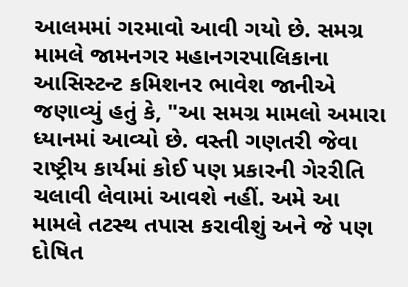આલમમાં ગરમાવો આવી ગયો છે. સમગ્ર મામલે જામનગર મહાનગરપાલિકાના આસિસ્ટન્ટ કમિશનર ભાવેશ જાનીએ જણાવ્યું હતું કે, "આ સમગ્ર મામલો અમારા ધ્યાનમાં આવ્યો છે. વસ્તી ગણતરી જેવા રાષ્ટ્રીય કાર્યમાં કોઈ પણ પ્રકારની ગેરરીતિ ચલાવી લેવામાં આવશે નહીં. અમે આ મામલે તટસ્થ તપાસ કરાવીશું અને જે પણ દોષિત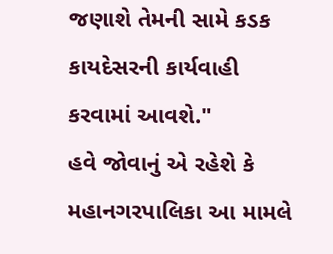જણાશે તેમની સામે કડક કાયદેસરની કાર્યવાહી કરવામાં આવશે."
હવે જોવાનું એ રહેશે કે મહાનગરપાલિકા આ મામલે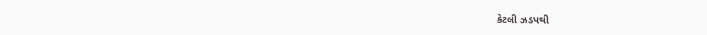કેટલી ઝડપથી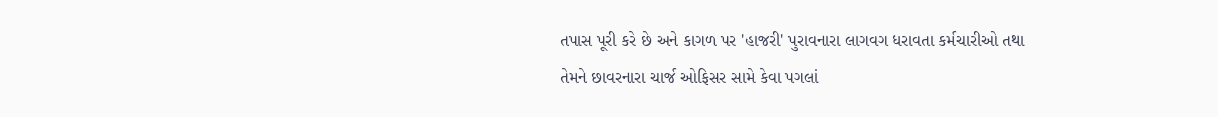તપાસ પૂરી કરે છે અને કાગળ પર 'હાજરી' પુરાવનારા લાગવગ ધરાવતા કર્મચારીઓ તથા તેમને છાવરનારા ચાર્જ ઓફિસર સામે કેવા પગલાં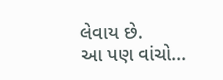લેવાય છે.
આ પણ વાંચો...